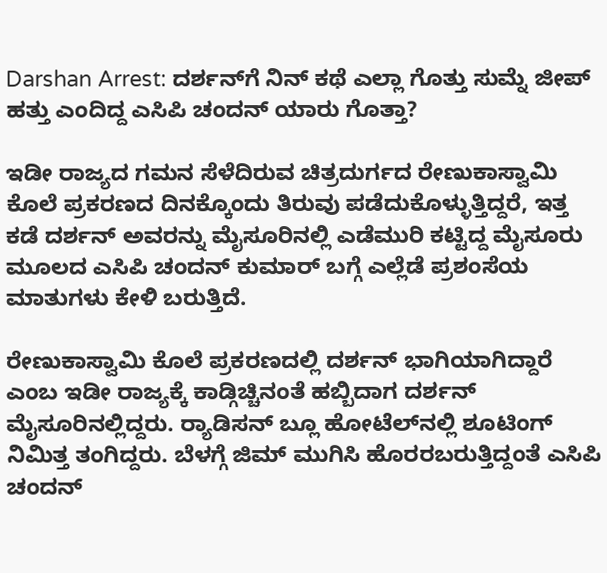Darshan Arrest: ದರ್ಶನ್‌ಗೆ ನಿನ್ ಕಥೆ ಎಲ್ಲಾ ಗೊತ್ತು ಸುಮ್ನೆ ಜೀಪ್‌ ಹತ್ತು ಎಂದಿದ್ದ ಎಸಿಪಿ ಚಂದನ್ ಯಾರು ಗೊತ್ತಾ?

ಇಡೀ ರಾಜ್ಯದ ಗಮನ ಸೆಳೆದಿರುವ ಚಿತ್ರದುರ್ಗದ ರೇಣುಕಾಸ್ವಾಮಿ ಕೊಲೆ ಪ್ರಕರಣದ ದಿನಕ್ಕೊಂದು ತಿರುವು ಪಡೆದುಕೊಳ್ಳುತ್ತಿದ್ದರೆ, ಇತ್ತ ಕಡೆ ದರ್ಶನ್ ಅವರನ್ನು ಮೈಸೂರಿನಲ್ಲಿ ಎಡೆಮುರಿ ಕಟ್ಟಿದ್ದ ಮೈಸೂರು ಮೂಲದ ಎಸಿಪಿ ಚಂದನ್ ಕುಮಾರ್ ಬಗ್ಗೆ ಎಲ್ಲೆಡೆ ಪ್ರಶಂಸೆಯ ಮಾತುಗಳು ಕೇಳಿ ಬರುತ್ತಿದೆ.

ರೇಣುಕಾಸ್ವಾಮಿ ಕೊಲೆ ಪ್ರಕರಣದಲ್ಲಿ ದರ್ಶನ್ ಭಾಗಿಯಾಗಿದ್ದಾರೆ ಎಂಬ ಇಡೀ ರಾಜ್ಯಕ್ಕೆ ಕಾಡ್ಗಿಚ್ಚಿನಂತೆ ಹಬ್ಬಿದಾಗ ದರ್ಶನ್ ಮೈಸೂರಿನಲ್ಲಿದ್ದರು. ರ್‍ಯಾಡಿಸನ್ ಬ್ಲೂ ಹೋಟೆಲ್‌ನಲ್ಲಿ ಶೂಟಿಂಗ್ ನಿಮಿತ್ತ ತಂಗಿದ್ದರು. ಬೆಳಗ್ಗೆ ಜಿಮ್ ಮುಗಿಸಿ ಹೊರರಬರುತ್ತಿದ್ದಂತೆ ಎಸಿಪಿ ಚಂದನ್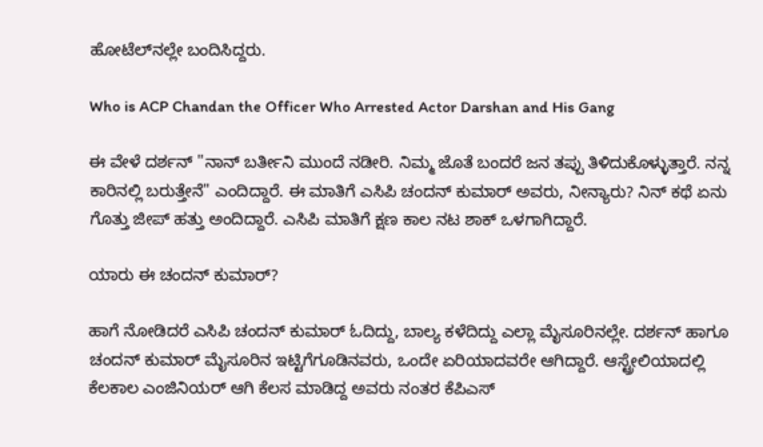ಹೋಟೆಲ್‌ನಲ್ಲೇ ಬಂದಿಸಿದ್ದರು.

Who is ACP Chandan the Officer Who Arrested Actor Darshan and His Gang

ಈ ವೇಳೆ ದರ್ಶನ್ "ನಾನ್ ಬರ್ತೀನಿ ಮುಂದೆ ನಡೀರಿ. ನಿಮ್ಮ ಜೊತೆ ಬಂದರೆ ಜನ ತಪ್ಪು ತಿಳಿದುಕೊಳ್ಳುತ್ತಾರೆ. ನನ್ನ ಕಾರಿನಲ್ಲಿ ಬರುತ್ತೇನೆ" ಎಂದಿದ್ದಾರೆ. ಈ ಮಾತಿಗೆ ಎಸಿಪಿ ಚಂದನ್ ಕುಮಾರ್ ಅವರು, ನೀನ್ಯಾರು? ನಿನ್ ಕಥೆ ಏನು ಗೊತ್ತು ಜೀಪ್ ಹತ್ತು ಅಂದಿದ್ದಾರೆ. ಎಸಿಪಿ ಮಾತಿಗೆ ಕ್ಷಣ ಕಾಲ ನಟ ಶಾಕ್ ಒಳಗಾಗಿದ್ದಾರೆ.

ಯಾರು ಈ ಚಂದನ್ ಕುಮಾರ್?

ಹಾಗೆ ನೋಡಿದರೆ ಎಸಿಪಿ ಚಂದನ್ ಕುಮಾರ್ ಓದಿದ್ದು, ಬಾಲ್ಯ ಕಳೆದಿದ್ದು ಎಲ್ಲಾ ಮೈಸೂರಿನಲ್ಲೇ. ದರ್ಶನ್ ಹಾಗೂ ಚಂದನ್ ಕುಮಾರ್ ಮೈಸೂರಿನ ಇಟ್ಟಿಗೆಗೂಡಿನವರು, ಒಂದೇ ಏರಿಯಾದವರೇ ಆಗಿದ್ದಾರೆ. ಆಸ್ಟ್ರೇಲಿಯಾದಲ್ಲಿ ಕೆಲಕಾಲ ಎಂಜಿನಿಯರ್ ಆಗಿ ಕೆಲಸ ಮಾಡಿದ್ದ ಅವರು ನಂತರ ಕೆಪಿಎಸ್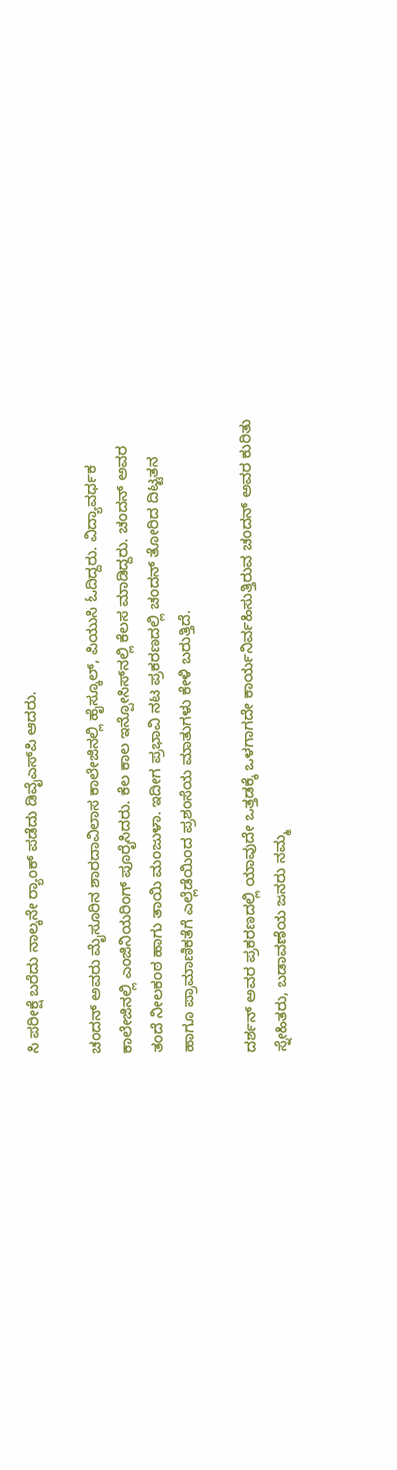ಸಿ ಪರೀಕ್ಷೆ ಬರೆದು ನಾಲ್ಕನೇ ರ್‍ಯಾಂಕ್ ಪಡೆದು ಡಿವೈಎಸ್‌ಪಿ ಆದರು.

ಚಂದನ್ ಅವರು ಮೈಸೂರಿನ ಶಾರದಾವಿಲಾಸ ಕಾಲೇಜಿನಲ್ಲಿ ಹೈಸ್ಕೂಲ್, ಪಿಯುಸಿ ಓದಿದ್ದರು. ವಿದ್ಯಾವರ್ಧಕ ಕಾಲೇಜಿನಲ್ಲಿ ಎಂಜಿನಿಯರಿಂಗ್ ಪೂರೈಸಿದರು. ಕೆಲ ಕಾಲ ಇನ್ಪೋಸಿಸ್‌ನಲ್ಲಿ ಕೆಲಸ ಮಾಡಿದ್ದರು. ಚಂದನ್ ಅವರ ತಂದೆ ನೀಲಕಂಠ ಹಾಗು ತಾಯಿ ಮಂಜುಳಾ. ಇದೀಗ ಪ್ರಭಾವಿ ನಟ ಪ್ರಕರಣದಲ್ಲಿ ಚಂದನ್ ತೋರಿದ ದಿಟ್ಟತನ ಹಾಗೂ ಪ್ರಾಮಾಣಿಕತೆಗೆ ಎಲ್ಲೆಡೆಯಿಂದ ಪ್ರಶಂಸೆಯ ಮಾತುಗಳು ಕೇಳಿ ಬರುತ್ತಿದೆ.

ದರ್ಶನ್ ಅವರ ಪ್ರಕರಣದಲ್ಲಿ ಯಾವುದೇ ಒತ್ತಡಕ್ಕೆ ಒಳಗಾಗದೇ ಕಾರ್ಯನಿರ್ವಹಿಸುತ್ತಿರುವ ಚಂದನ್ ಅವರ ಕುರಿತು ಸ್ನೇಹಿತರು, ಬಡಾವಣೆಯ ಜನರು ನಮ್ಮ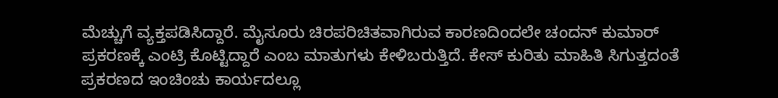ಮೆಚ್ಚುಗೆ ವ್ಯಕ್ತಪಡಿಸಿದ್ದಾರೆ. ಮೈಸೂರು ಚಿರಪರಿಚಿತವಾಗಿರುವ ಕಾರಣದಿಂದಲೇ ಚಂದನ್ ಕುಮಾರ್ ಪ್ರಕರಣಕ್ಕೆ ಎಂಟ್ರಿ ಕೊಟ್ಟಿದ್ದಾರೆ ಎಂಬ ಮಾತುಗಳು ಕೇಳಿಬರುತ್ತಿದೆ. ಕೇಸ್ ಕುರಿತು ಮಾಹಿತಿ ಸಿಗುತ್ತದಂತೆ ಪ್ರಕರಣದ ಇಂಚಿಂಚು ಕಾರ್ಯದಲ್ಲೂ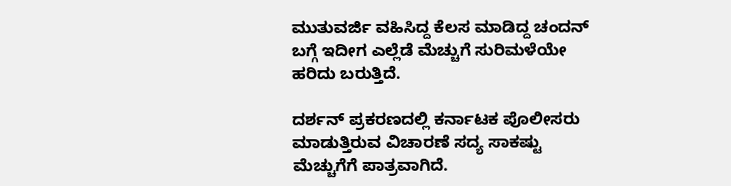ಮುತುವರ್ಜಿ ವಹಿಸಿದ್ದ ಕೆಲಸ ಮಾಡಿದ್ದ ಚಂದನ್ ಬಗ್ಗೆ ಇದೀಗ ಎಲ್ಲೆಡೆ ಮೆಚ್ಚುಗೆ ಸುರಿಮಳೆಯೇ ಹರಿದು ಬರುತ್ತಿದೆ.

ದರ್ಶನ್ ಪ್ರಕರಣದಲ್ಲಿ ಕರ್ನಾಟಕ ಪೊಲೀಸರು ಮಾಡುತ್ತಿರುವ ವಿಚಾರಣೆ ಸದ್ಯ ಸಾಕಷ್ಟು ಮೆಚ್ಚುಗೆಗೆ ಪಾತ್ರವಾಗಿದೆ.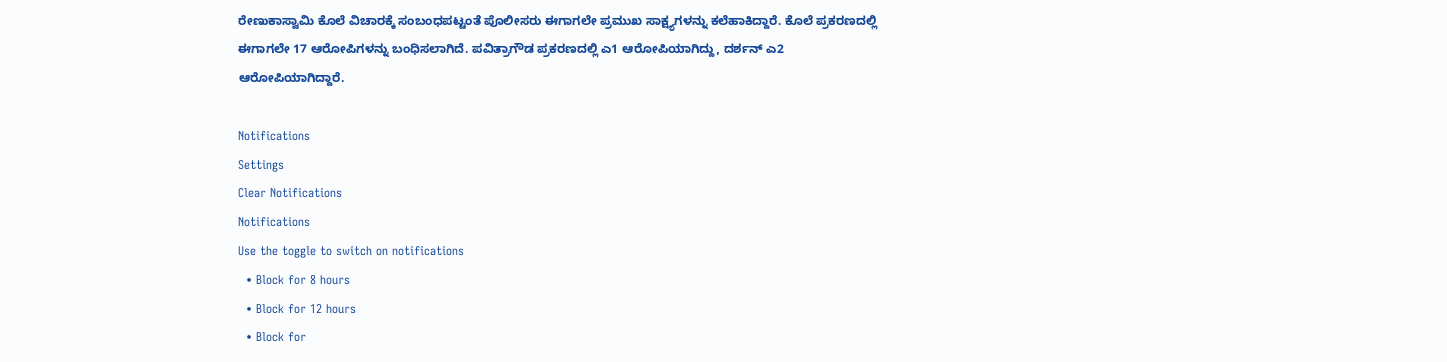ರೇಣುಕಾಸ್ವಾಮಿ ಕೊಲೆ ವಿಚಾರಕ್ಕೆ ಸಂಬಂಧಪಟ್ಟಂತೆ ಪೊಲೀಸರು ಈಗಾಗಲೇ ಪ್ರಮುಖ ಸಾಕ್ಷ್ಯಗಳನ್ನು ಕಲೆಹಾಕಿದ್ದಾರೆ. ಕೊಲೆ ಪ್ರಕರಣದಲ್ಲಿ ಈಗಾಗಲೇ 17 ಆರೋಪಿಗಳನ್ನು ಬಂಧಿಸಲಾಗಿದೆ. ಪವಿತ್ರಾಗೌಡ ಪ್ರಕರಣದಲ್ಲಿ ಎ1 ಆರೋಪಿಯಾಗಿದ್ದು, ದರ್ಶನ್ ಎ2 ಆರೋಪಿಯಾಗಿದ್ದಾರೆ.

Notifications
Settings
Clear Notifications
Notifications
Use the toggle to switch on notifications
  • Block for 8 hours
  • Block for 12 hours
  • Block for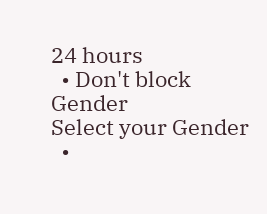24 hours
  • Don't block
Gender
Select your Gender
  •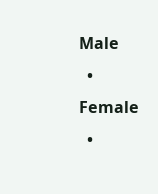Male
  • Female
  •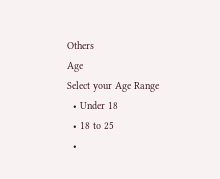Others
Age
Select your Age Range
  • Under 18
  • 18 to 25
  •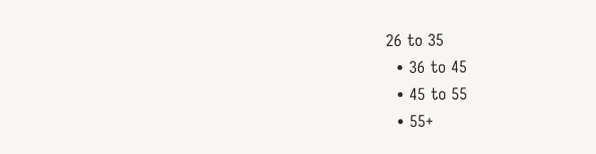26 to 35
  • 36 to 45
  • 45 to 55
  • 55+